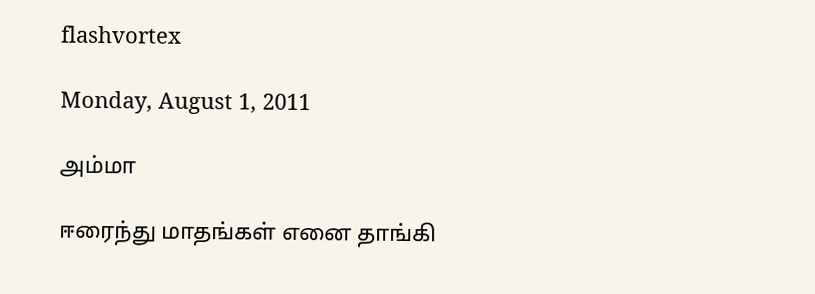flashvortex

Monday, August 1, 2011

அம்மா

ஈரைந்து மாதங்கள் எனை தாங்கி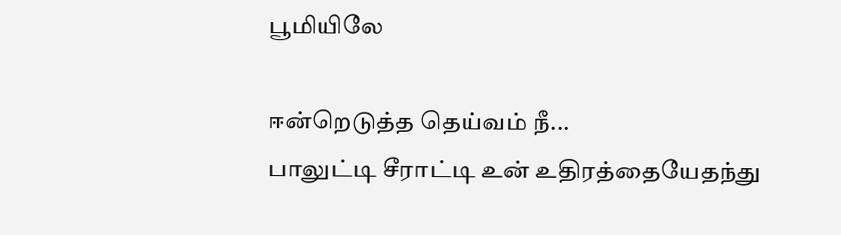பூமியிலே

ஈன்றெடுத்த தெய்வம் நீ...
பாலுட்டி சீராட்டி உன் உதிரத்தையேதந்து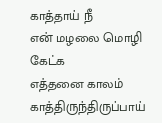காத்தாய் நீ
என் மழலை மொழி கேட்க
எத்தனை காலம் காத்திருந்திருப்பாய்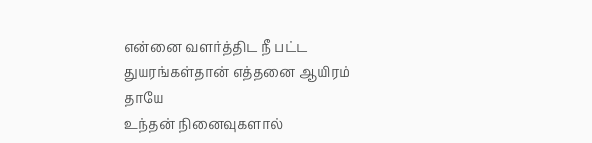என்னை வளர்த்திட நீ பட்ட
துயரங்கள்தான் எத்தனை ஆயிரம்
தாயே
உந்தன் நினைவுகளால்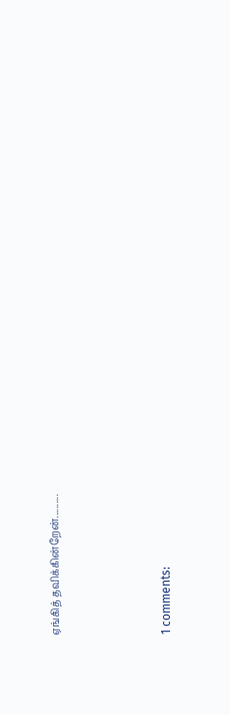ஏங்கித் தவிக்கின்றேன்..........




1 comments: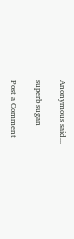Anonymous said...

superb sugan

Post a Comment